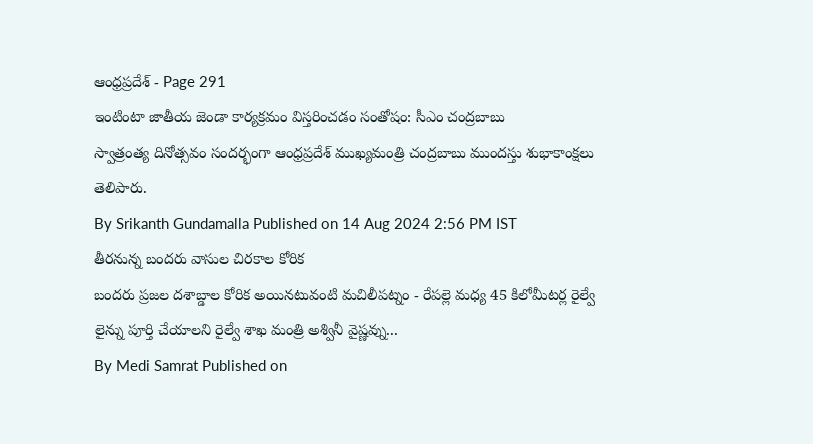ఆంధ్రప్రదేశ్ - Page 291
ఇంటింటా జాతీయ జెండా కార్యక్రమం విస్తరించడం సంతోషం: సీఎం చంద్రబాబు
స్వాత్రంత్య దినోత్సవం సందర్భంగా ఆంధ్రప్రదేశ్ ముఖ్యమంత్రి చంద్రబాబు ముందస్తు శుభాకాంక్షలు తెలిపారు.
By Srikanth Gundamalla Published on 14 Aug 2024 2:56 PM IST
తీరనున్న బందరు వాసుల చిరకాల కోరిక
బందరు ప్రజల దశాబ్డాల కోరిక అయినటువంటి మచిలీపట్నం - రేపల్లె మధ్య 45 కిలోమీటర్ల రైల్వే లైన్ను పూర్తి చేయాలని రైల్వే శాఖ మంత్రి అశ్వినీ వైష్ణవ్ను...
By Medi Samrat Published on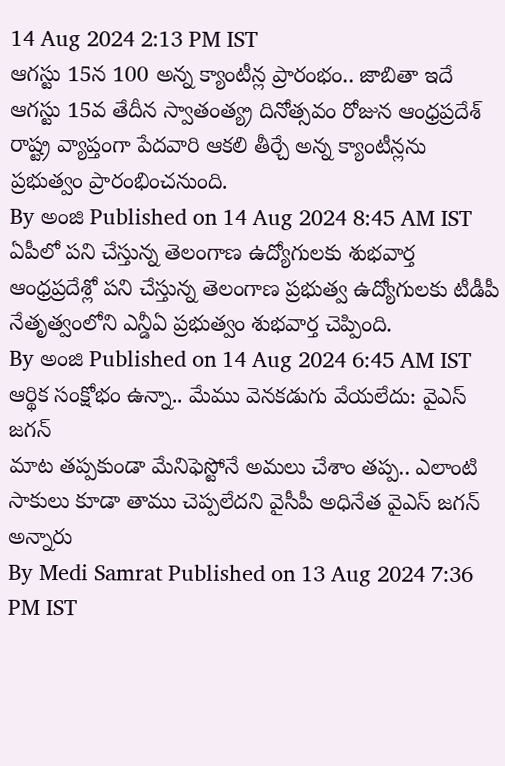14 Aug 2024 2:13 PM IST
ఆగస్టు 15న 100 అన్న క్యాంటీన్ల ప్రారంభం.. జాబితా ఇదే
ఆగస్టు 15వ తేదీన స్వాతంత్య్ర దినోత్సవం రోజున ఆంధ్రప్రదేశ్ రాష్ట్ర వ్యాప్తంగా పేదవారి ఆకలి తీర్చే అన్న క్యాంటీన్లను ప్రభుత్వం ప్రారంభించనుంది.
By అంజి Published on 14 Aug 2024 8:45 AM IST
ఏపీలో పని చేస్తున్న తెలంగాణ ఉద్యోగులకు శుభవార్త
ఆంధ్రప్రదేశ్లో పని చేస్తున్న తెలంగాణ ప్రభుత్వ ఉద్యోగులకు టీడీపీ నేతృత్వంలోని ఎన్డీఏ ప్రభుత్వం శుభవార్త చెప్పింది.
By అంజి Published on 14 Aug 2024 6:45 AM IST
ఆర్థిక సంక్షోభం ఉన్నా.. మేము వెనకడుగు వేయలేదు: వైఎస్ జగన్
మాట తప్పకుండా మేనిఫెస్టోనే అమలు చేశాం తప్ప.. ఎలాంటి సాకులు కూడా తాము చెప్పలేదని వైసీపీ అధినేత వైఎస్ జగన్ అన్నారు
By Medi Samrat Published on 13 Aug 2024 7:36 PM IST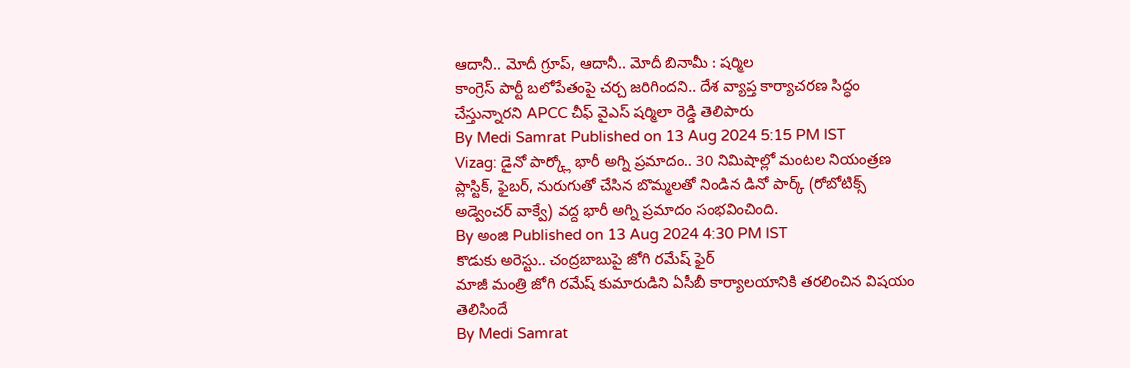ఆదానీ.. మోదీ గ్రూప్, ఆదానీ.. మోదీ బినామీ : షర్మిల
కాంగ్రెస్ పార్టీ బలోపేతంపై చర్చ జరిగిందని.. దేశ వ్యాప్త కార్యాచరణ సిద్ధం చేస్తున్నారని APCC చీఫ్ వైఎస్ షర్మిలా రెడ్డి తెలిపారు
By Medi Samrat Published on 13 Aug 2024 5:15 PM IST
Vizag: డైనో పార్క్లో భారీ అగ్ని ప్రమాదం.. 30 నిమిషాల్లో మంటల నియంత్రణ
ప్లాస్టిక్, ఫైబర్, నురుగుతో చేసిన బొమ్మలతో నిండిన డినో పార్క్ (రోబోటిక్స్ అడ్వెంచర్ వాక్వే) వద్ద భారీ అగ్ని ప్రమాదం సంభవించింది.
By అంజి Published on 13 Aug 2024 4:30 PM IST
కొడుకు అరెస్టు.. చంద్రబాబుపై జోగి రమేష్ ఫైర్
మాజీ మంత్రి జోగి రమేష్ కుమారుడిని ఏసీబీ కార్యాలయానికి తరలించిన విషయం తెలిసిందే
By Medi Samrat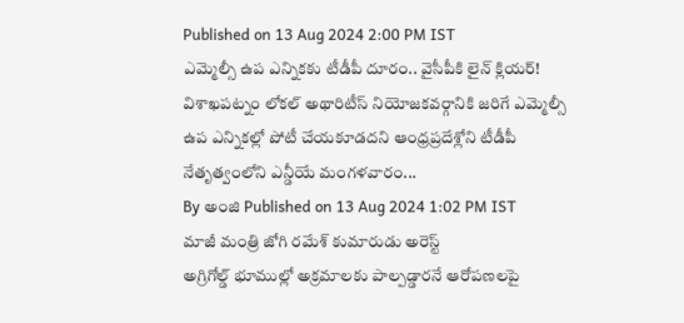Published on 13 Aug 2024 2:00 PM IST
ఎమ్మెల్సీ ఉప ఎన్నికకు టీడీపీ దూరం.. వైసీపీకి లైన్ క్లియర్!
విశాఖపట్నం లోకల్ అథారిటీస్ నియోజకవర్గానికి జరిగే ఎమ్మెల్సీ ఉప ఎన్నికల్లో పోటీ చేయకూడదని ఆంధ్రప్రదేశ్లోని టీడీపీ నేతృత్వంలోని ఎన్డీయే మంగళవారం...
By అంజి Published on 13 Aug 2024 1:02 PM IST
మాజీ మంత్రి జోగి రమేశ్ కుమారుడు అరెస్ట్
అగ్రిగోల్డ్ భూముల్లో అక్రమాలకు పాల్పడ్డారనే ఆరోపణలపై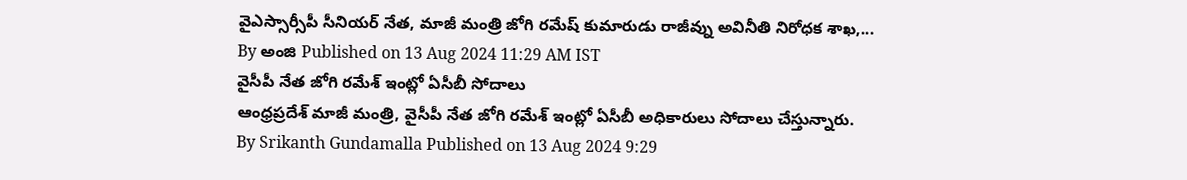వైఎస్సార్సీపీ సీనియర్ నేత, మాజీ మంత్రి జోగి రమేష్ కుమారుడు రాజీవ్ను అవినీతి నిరోధక శాఖ,...
By అంజి Published on 13 Aug 2024 11:29 AM IST
వైసీపీ నేత జోగి రమేశ్ ఇంట్లో ఏసీబీ సోదాలు
ఆంధ్రప్రదేశ్ మాజీ మంత్రి, వైసీపీ నేత జోగి రమేశ్ ఇంట్లో ఏసీబీ అధికారులు సోదాలు చేస్తున్నారు.
By Srikanth Gundamalla Published on 13 Aug 2024 9:29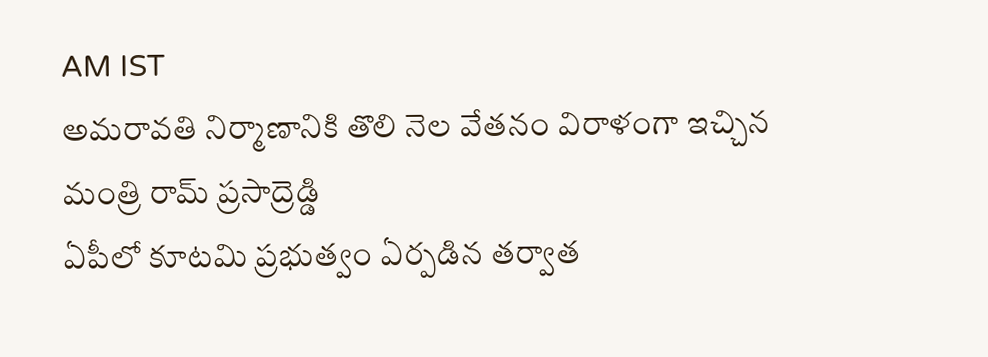AM IST
అమరావతి నిర్మాణానికి తొలి నెల వేతనం విరాళంగా ఇచ్చిన మంత్రి రామ్ ప్రసాద్రెడ్డి
ఏపీలో కూటమి ప్రభుత్వం ఏర్పడిన తర్వాత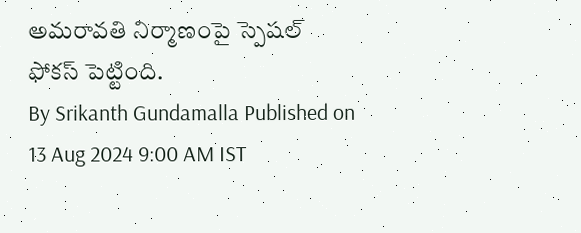అమరావతి నిర్మాణంపై స్పెషల్ ఫోకస్ పెట్టింది.
By Srikanth Gundamalla Published on 13 Aug 2024 9:00 AM IST